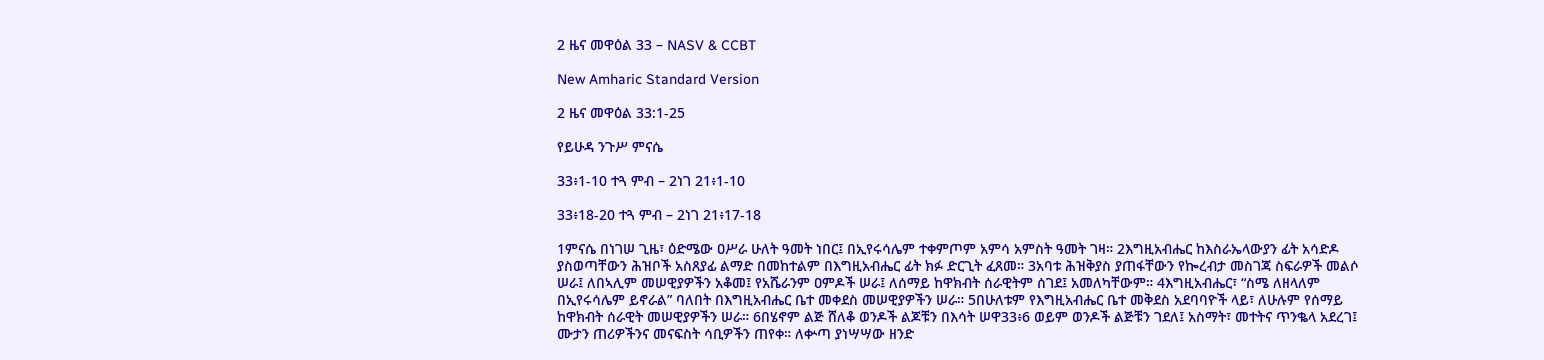2 ዜና መዋዕል 33 – NASV & CCBT

New Amharic Standard Version

2 ዜና መዋዕል 33:1-25

የይሁዳ ንጉሥ ምናሴ

33፥1-10 ተጓ ምብ – 2ነገ 21፥1-10

33፥18-20 ተጓ ምብ – 2ነገ 21፥17-18

1ምናሴ በነገሠ ጊዜ፣ ዕድሜው ዐሥራ ሁለት ዓመት ነበር፤ በኢየሩሳሌም ተቀምጦም አምሳ አምስት ዓመት ገዛ። 2እግዚአብሔር ከእስራኤላውያን ፊት አሳድዶ ያስወጣቸውን ሕዝቦች አስጸያፊ ልማድ በመከተልም በእግዚአብሔር ፊት ክፉ ድርጊት ፈጸመ። 3አባቱ ሕዝቅያስ ያጠፋቸውን የኰረብታ መስገጃ ስፍራዎች መልሶ ሠራ፤ ለበኣሊም መሠዊያዎችን አቆመ፤ የአሼራንም ዐምዶች ሠራ፤ ለሰማይ ከዋክብት ሰራዊትም ሰገደ፤ አመለካቸውም። 4እግዚአብሔር፣ “ስሜ ለዘላለም በኢየሩሳሌም ይኖራል” ባለበት በእግዚአብሔር ቤተ መቀደስ መሠዊያዎችን ሠራ። 5በሁለቱም የእግዚአብሔር ቤተ መቅደስ አደባባዮች ላይ፣ ለሁሉም የሰማይ ከዋክብት ሰራዊት መሠዊያዎችን ሠራ። 6በሄኖም ልጅ ሸለቆ ወንዶች ልጆቹን በእሳት ሠዋ33፥6 ወይም ወንዶች ልጅቹን ገደለ፤ አስማት፣ መተትና ጥንቈላ አደረገ፤ ሙታን ጠሪዎችንና መናፍስት ሳቢዎችን ጠየቀ። ለቍጣ ያነሣሣው ዘንድ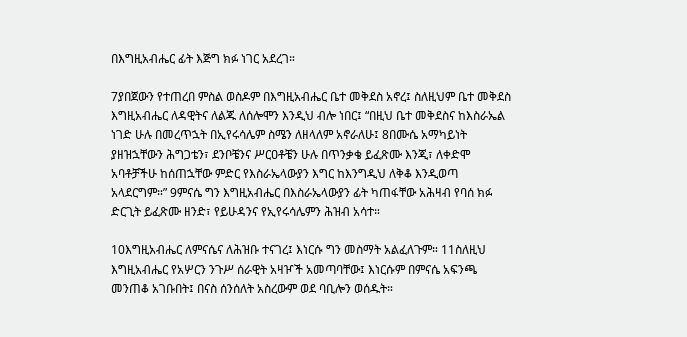በእግዚአብሔር ፊት እጅግ ክፉ ነገር አደረገ።

7ያበጀውን የተጠረበ ምስል ወስዶም በእግዚአብሔር ቤተ መቅደስ አኖረ፤ ስለዚህም ቤተ መቅደስ እግዚአብሔር ለዳዊትና ለልጁ ለሰሎሞን እንዲህ ብሎ ነበር፤ “በዚህ ቤተ መቅደስና ከእስራኤል ነገድ ሁሉ በመረጥኋት በኢየሩሳሌም ስሜን ለዘላለም አኖራለሁ፤ 8በሙሴ አማካይነት ያዘዝኋቸውን ሕግጋቴን፣ ደንቦቼንና ሥርዐቶቼን ሁሉ በጥንቃቄ ይፈጽሙ እንጂ፣ ለቀድሞ አባቶቻችሁ ከሰጠኋቸው ምድር የእስራኤላውያን እግር ከእንግዲህ ለቅቆ እንዲወጣ አላደርግም።” 9ምናሴ ግን እግዚአብሔር በእስራኤላውያን ፊት ካጠፋቸው አሕዛብ የባሰ ክፉ ድርጊት ይፈጽሙ ዘንድ፣ የይሁዳንና የኢየሩሳሌምን ሕዝብ አሳተ።

10እግዚአብሔር ለምናሴና ለሕዝቡ ተናገረ፤ እነርሱ ግን መስማት አልፈለጉም። 11ስለዚህ እግዚአብሔር የአሦርን ንጉሥ ሰራዊት አዛዦች አመጣባቸው፤ እነርሱም በምናሴ አፍንጫ መንጠቆ አገቡበት፤ በናስ ሰንሰለት አስረውም ወደ ባቢሎን ወሰዱት።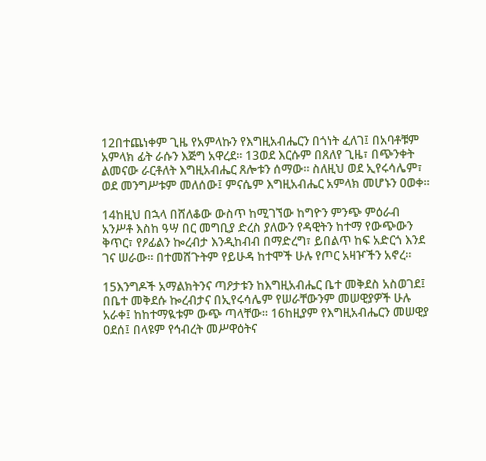12በተጨነቀም ጊዜ የአምላኩን የእግዚአብሔርን በጎነት ፈለገ፤ በአባቶቹም አምላክ ፊት ራሱን እጅግ አዋረደ። 13ወደ እርሱም በጸለየ ጊዜ፣ በጭንቀት ልመናው ራርቶለት እግዚአብሔር ጸሎቱን ሰማው። ስለዚህ ወደ ኢየሩሳሌም፣ ወደ መንግሥቱም መለሰው፤ ምናሴም እግዚአብሔር አምላክ መሆኑን ዐወቀ።

14ከዚህ በኋላ በሸለቆው ውስጥ ከሚገኘው ከግዮን ምንጭ ምዕራብ አንሥቶ እስከ ዓሣ በር መግቢያ ድረስ ያለውን የዳዊትን ከተማ የውጭውን ቅጥር፣ የዖፊልን ኰረብታ እንዲከብብ በማድረግ፣ ይበልጥ ከፍ አድርጎ እንደ ገና ሠራው። በተመሸጉትም የይሁዳ ከተሞች ሁሉ የጦር አዛዦችን አኖረ።

15እንግዶች አማልክትንና ጣዖታቱን ከእግዚአብሔር ቤተ መቅደስ አስወገደ፤ በቤተ መቅደሱ ኰረብታና በኢየሩሳሌም የሠራቸውንም መሠዊያዎች ሁሉ አራቀ፤ ከከተማዪቱም ውጭ ጣላቸው። 16ከዚያም የእግዚአብሔርን መሠዊያ ዐደሰ፤ በላዩም የኅብረት መሥዋዕትና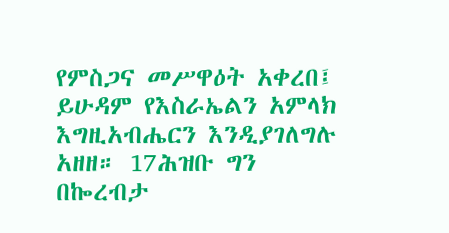የምስጋና መሥዋዕት አቀረበ፤ ይሁዳም የእስራኤልን አምላክ እግዚአብሔርን እንዲያገለግሉ አዘዘ። 17ሕዝቡ ግን በኰረብታ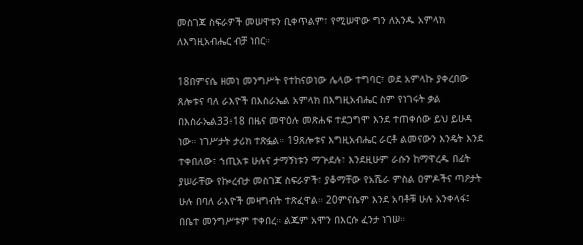መስገጃ ስፍራዎች መሠዋቱን ቢቀጥልም፣ የሚሠዋው ግን ለአንዱ አምላክ ለእግዚአብሔር ብቻ ነበር።

18በምናሴ ዘመነ መንግሥት የተከናወነው ሌላው ተግባር፣ ወደ አምላኩ ያቀረበው ጸሎቱና ባለ ራእዮች በእስራኤል አምላክ በእግዚአብሔር ስም የነገሩት ቃል በእስራኤል33፥18 በዜና መዋዕሉ መጽሐፍ ተደጋግሞ እንደ ተጠቀሰው ይህ ይሁዳ ነው። ነገሥታት ታሪክ ተጽፏል። 19ጸሎቱና እግዚአብሔር ራርቶ ልመናውን እንዴት እንደ ተቀበለው፣ ኀጢአቱ ሁሉና ታማኝነቱን ማጕደሉ፣ እንደዚሁም ራሱን ከማዋረዱ በፊት ያሠራቸው የኰረብታ መስገጃ ስፍራዎች፣ ያቆማቸው የአሼራ ምስል ዐምዶችና ጣዖታት ሁሉ በባለ ራእዮች መዛግብት ተጽፈዋል። 20ምናሴም እንደ አባቶቹ ሁሉ አንቀላፋ፤ በቤተ መንግሥቱም ተቀበረ። ልጁም አሞን በእርሱ ፈንታ ነገሠ።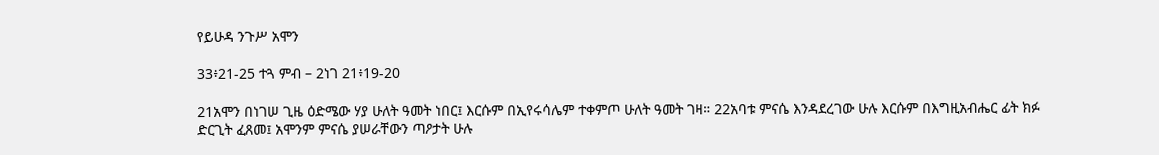የይሁዳ ንጉሥ አሞን

33፥21-25 ተጓ ምብ – 2ነገ 21፥19-20

21አሞን በነገሠ ጊዜ ዕድሜው ሃያ ሁለት ዓመት ነበር፤ እርሱም በኢየሩሳሌም ተቀምጦ ሁለት ዓመት ገዛ። 22አባቱ ምናሴ እንዳደረገው ሁሉ እርሱም በእግዚአብሔር ፊት ክፉ ድርጊት ፈጸመ፤ አሞንም ምናሴ ያሠራቸውን ጣዖታት ሁሉ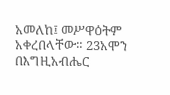አመለከ፤ መሥዋዕትም አቀረበላቸው። 23አሞን በእግዚአብሔር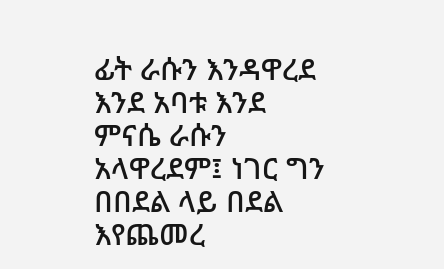ፊት ራሱን እንዳዋረደ እንደ አባቱ እንደ ምናሴ ራሱን አላዋረደም፤ ነገር ግን በበደል ላይ በደል እየጨመረ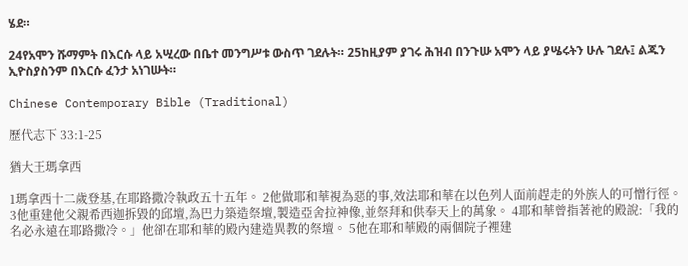ሄደ።

24የአሞን ሹማምት በእርሱ ላይ አሢረው በቤተ መንግሥቱ ውስጥ ገደሉት። 25ከዚያም ያገሩ ሕዝብ በንጉሡ አሞን ላይ ያሤሩትን ሁሉ ገደሉ፤ ልጁን ኢዮስያስንም በእርሱ ፈንታ አነገሡት።

Chinese Contemporary Bible (Traditional)

歷代志下 33:1-25

猶大王瑪拿西

1瑪拿西十二歲登基,在耶路撒冷執政五十五年。 2他做耶和華視為惡的事,效法耶和華在以色列人面前趕走的外族人的可憎行徑。 3他重建他父親希西迦拆毀的邱壇,為巴力築造祭壇,製造亞舍拉神像,並祭拜和供奉天上的萬象。 4耶和華曾指著祂的殿說:「我的名必永遠在耶路撒冷。」他卻在耶和華的殿內建造異教的祭壇。 5他在耶和華殿的兩個院子裡建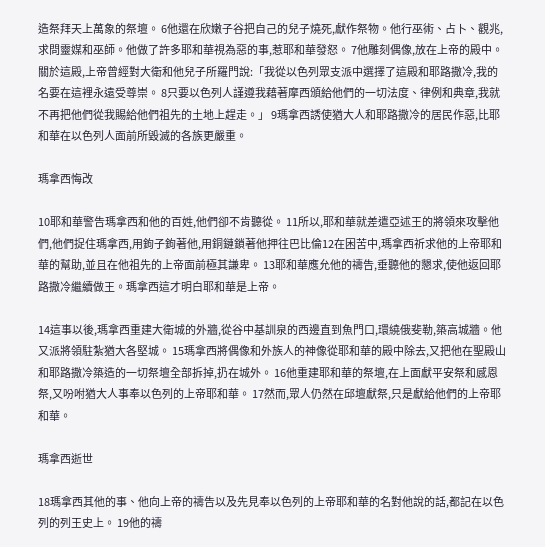造祭拜天上萬象的祭壇。 6他還在欣嫩子谷把自己的兒子燒死,獻作祭物。他行巫術、占卜、觀兆,求問靈媒和巫師。他做了許多耶和華視為惡的事,惹耶和華發怒。 7他雕刻偶像,放在上帝的殿中。關於這殿,上帝曾經對大衛和他兒子所羅門說:「我從以色列眾支派中選擇了這殿和耶路撒冷,我的名要在這裡永遠受尊崇。 8只要以色列人謹遵我藉著摩西頒給他們的一切法度、律例和典章,我就不再把他們從我賜給他們祖先的土地上趕走。」 9瑪拿西誘使猶大人和耶路撒冷的居民作惡,比耶和華在以色列人面前所毀滅的各族更嚴重。

瑪拿西悔改

10耶和華警告瑪拿西和他的百姓,他們卻不肯聽從。 11所以,耶和華就差遣亞述王的將領來攻擊他們,他們捉住瑪拿西,用鉤子鉤著他,用銅鏈鎖著他押往巴比倫12在困苦中,瑪拿西祈求他的上帝耶和華的幫助,並且在他祖先的上帝面前極其謙卑。 13耶和華應允他的禱告,垂聽他的懇求,使他返回耶路撒冷繼續做王。瑪拿西這才明白耶和華是上帝。

14這事以後,瑪拿西重建大衛城的外牆,從谷中基訓泉的西邊直到魚門口,環繞俄斐勒,築高城牆。他又派將領駐紮猶大各堅城。 15瑪拿西將偶像和外族人的神像從耶和華的殿中除去,又把他在聖殿山和耶路撒冷築造的一切祭壇全部拆掉,扔在城外。 16他重建耶和華的祭壇,在上面獻平安祭和感恩祭,又吩咐猶大人事奉以色列的上帝耶和華。 17然而,眾人仍然在邱壇獻祭,只是獻給他們的上帝耶和華。

瑪拿西逝世

18瑪拿西其他的事、他向上帝的禱告以及先見奉以色列的上帝耶和華的名對他說的話,都記在以色列的列王史上。 19他的禱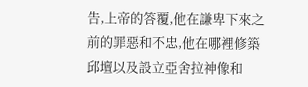告,上帝的答覆,他在謙卑下來之前的罪惡和不忠,他在哪裡修築邱壇以及設立亞舍拉神像和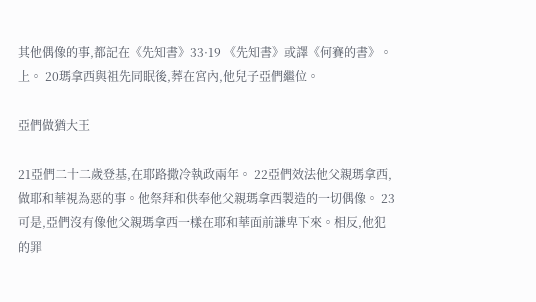其他偶像的事,都記在《先知書》33·19 《先知書》或譯《何賽的書》。上。 20瑪拿西與祖先同眠後,葬在宮內,他兒子亞們繼位。

亞們做猶大王

21亞們二十二歲登基,在耶路撒冷執政兩年。 22亞們效法他父親瑪拿西,做耶和華視為惡的事。他祭拜和供奉他父親瑪拿西製造的一切偶像。 23可是,亞們沒有像他父親瑪拿西一樣在耶和華面前謙卑下來。相反,他犯的罪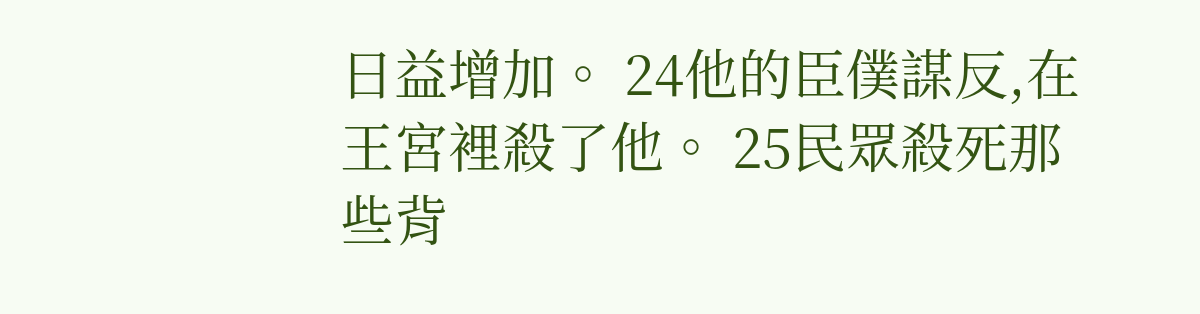日益增加。 24他的臣僕謀反,在王宮裡殺了他。 25民眾殺死那些背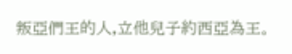叛亞們王的人,立他兒子約西亞為王。